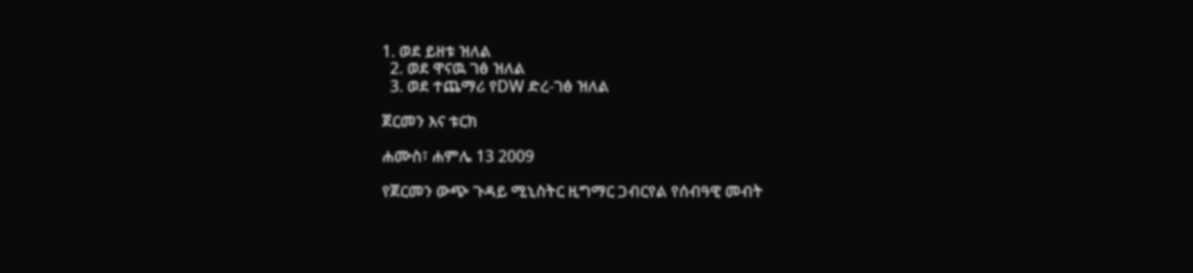1. ወደ ይዘቱ ዝለል
  2. ወደ ዋናዉ ገፅ ዝለል
  3. ወደ ተጨማሪ የDW ድረ-ገፅ ዝለል

ጀርመን እና ቱርክ

ሐሙስ፣ ሐምሌ 13 2009

የጀርመን ውጭ ጉዳይ ሚኒስትር ዚግማር ጋብርየል የሰብዓዊ መብት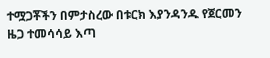ተሟጋቾችን በምታስረው በቱርክ እያንዳንዱ የጀርመን ዜጋ ተመሳሳይ እጣ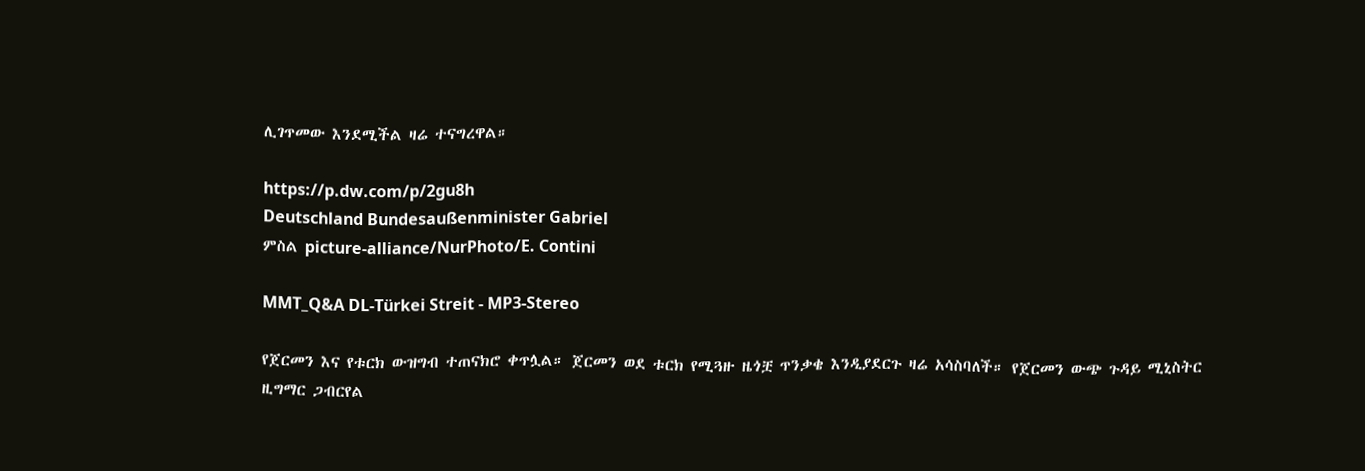ሊገጥመው እንደሚችል ዛሬ ተናግረዋል።

https://p.dw.com/p/2gu8h
Deutschland Bundesaußenminister Gabriel
ምስል picture-alliance/NurPhoto/E. Contini

MMT_Q&A DL-Türkei Streit - MP3-Stereo

የጀርመን እና የቱርክ ውዝግብ ተጠናክሮ ቀጥሏል። ጀርመን ወደ ቱርክ የሚጓዙ ዜጎቿ ጥንቃቄ እንዲያደርጉ ዛሬ አሳስባለች። የጀርመን ውጭ ጉዳይ ሚኒስትር ዚግማር ጋብርየል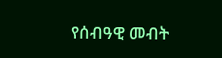የሰብዓዊ መብት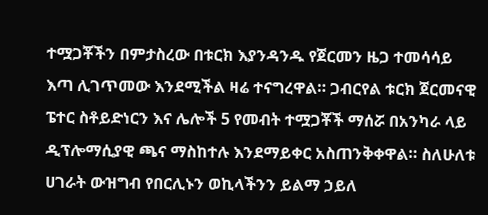ተሟጋቾችን በምታስረው በቱርክ እያንዳንዱ የጀርመን ዜጋ ተመሳሳይ እጣ ሊገጥመው እንደሚችል ዛሬ ተናግረዋል። ጋብርየል ቱርክ ጀርመናዊ ፔተር ስቶይድነርን እና ሌሎች 5 የመብት ተሟጋቾች ማሰሯ በአንካራ ላይ ዲፕሎማሲያዊ ጫና ማስከተሉ እንደማይቀር አስጠንቅቀዋል። ስለሁለቱ ሀገራት ውዝግብ የበርሊኑን ወኪላችንን ይልማ ኃይለ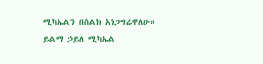ሚካኤልን በስልክ አነጋግሬዋለሁ።
ይልማ ኃይለ ሚካኤል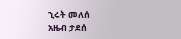ኂሩት መለሰ
አዜብ ታደሰ